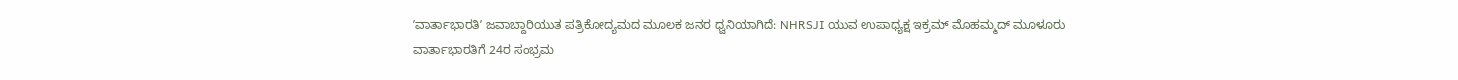ʼವಾರ್ತಾಭಾರತಿʼ ಜವಾಬ್ದಾರಿಯುತ ಪತ್ರಿಕೋದ್ಯಮದ ಮೂಲಕ ಜನರ ಧ್ವನಿಯಾಗಿದೆ: NHRSJI ಯುವ ಉಪಾಧ್ಯಕ್ಷ ಇಕ್ರಮ್ ಮೊಹಮ್ಮದ್ ಮೂಳೂರು
ವಾರ್ತಾಭಾರತಿಗೆ 24ರ ಸಂಭ್ರಮ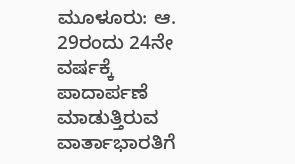ಮೂಳೂರು: ಆ. 29ರಂದು 24ನೇ ವರ್ಷಕ್ಕೆ ಪಾದಾರ್ಪಣೆ ಮಾಡುತ್ತಿರುವ ವಾರ್ತಾಭಾರತಿಗೆ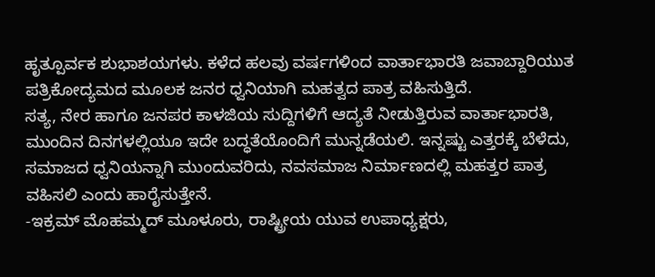ಹೃತ್ಪೂರ್ವಕ ಶುಭಾಶಯಗಳು. ಕಳೆದ ಹಲವು ವರ್ಷಗಳಿಂದ ವಾರ್ತಾಭಾರತಿ ಜವಾಬ್ದಾರಿಯುತ ಪತ್ರಿಕೋದ್ಯಮದ ಮೂಲಕ ಜನರ ಧ್ವನಿಯಾಗಿ ಮಹತ್ವದ ಪಾತ್ರ ವಹಿಸುತ್ತಿದೆ.
ಸತ್ಯ, ನೇರ ಹಾಗೂ ಜನಪರ ಕಾಳಜಿಯ ಸುದ್ದಿಗಳಿಗೆ ಆದ್ಯತೆ ನೀಡುತ್ತಿರುವ ವಾರ್ತಾಭಾರತಿ, ಮುಂದಿನ ದಿನಗಳಲ್ಲಿಯೂ ಇದೇ ಬದ್ಧತೆಯೊಂದಿಗೆ ಮುನ್ನಡೆಯಲಿ. ಇನ್ನಷ್ಟು ಎತ್ತರಕ್ಕೆ ಬೆಳೆದು, ಸಮಾಜದ ಧ್ವನಿಯನ್ನಾಗಿ ಮುಂದುವರಿದು, ನವಸಮಾಜ ನಿರ್ಮಾಣದಲ್ಲಿ ಮಹತ್ತರ ಪಾತ್ರ ವಹಿಸಲಿ ಎಂದು ಹಾರೈಸುತ್ತೇನೆ.
-ಇಕ್ರಮ್ ಮೊಹಮ್ಮದ್ ಮೂಳೂರು, ರಾಷ್ಟ್ರೀಯ ಯುವ ಉಪಾಧ್ಯಕ್ಷರು,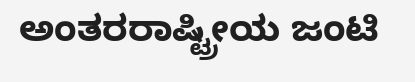ಅಂತರರಾಷ್ಟ್ರೀಯ ಜಂಟಿ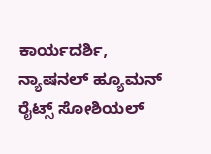ಕಾರ್ಯದರ್ಶಿ, ನ್ಯಾಷನಲ್ ಹ್ಯೂಮನ್ ರೈಟ್ಸ್ ಸೋಶಿಯಲ್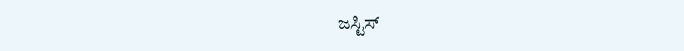ಜಸ್ಟಿಸ್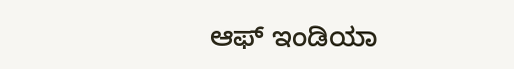ಆಫ್ ಇಂಡಿಯಾ